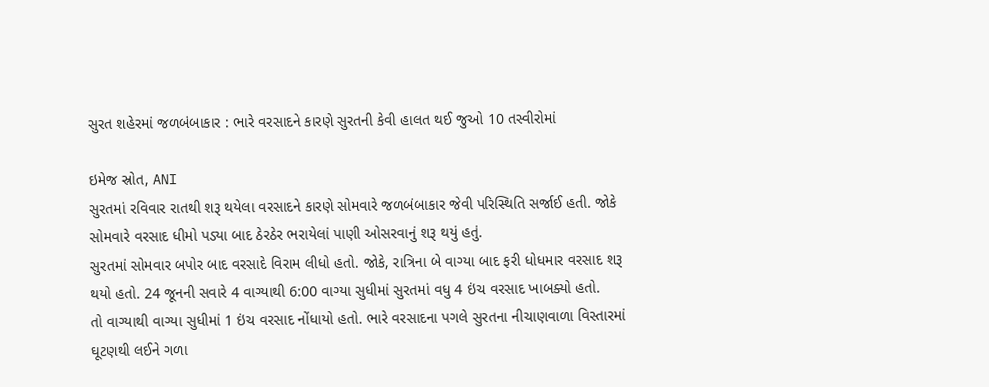સુરત શહેરમાં જળબંબાકાર : ભારે વરસાદને કારણે સુરતની કેવી હાલત થઈ જુઓ 10 તસ્વીરોમાં

ઇમેજ સ્રોત, ANI
સુરતમાં રવિવાર રાતથી શરૂ થયેલા વરસાદને કારણે સોમવારે જળબંબાકાર જેવી પરિસ્થિતિ સર્જાઈ હતી. જોકે સોમવારે વરસાદ ધીમો પડ્યા બાદ ઠેરઠેર ભરાયેલાં પાણી ઓસરવાનું શરૂ થયું હતું.
સુરતમાં સોમવાર બપોર બાદ વરસાદે વિરામ લીધો હતો. જોકે, રાત્રિના બે વાગ્યા બાદ ફરી ધોધમાર વરસાદ શરૂ થયો હતો. 24 જૂનની સવારે 4 વાગ્યાથી 6:00 વાગ્યા સુધીમાં સુરતમાં વધુ 4 ઇંચ વરસાદ ખાબક્યો હતો.
તો વાગ્યાથી વાગ્યા સુધીમાં 1 ઇંચ વરસાદ નોંધાયો હતો. ભારે વરસાદના પગલે સુરતના નીચાણવાળા વિસ્તારમાં ઘૂટણથી લઈને ગળા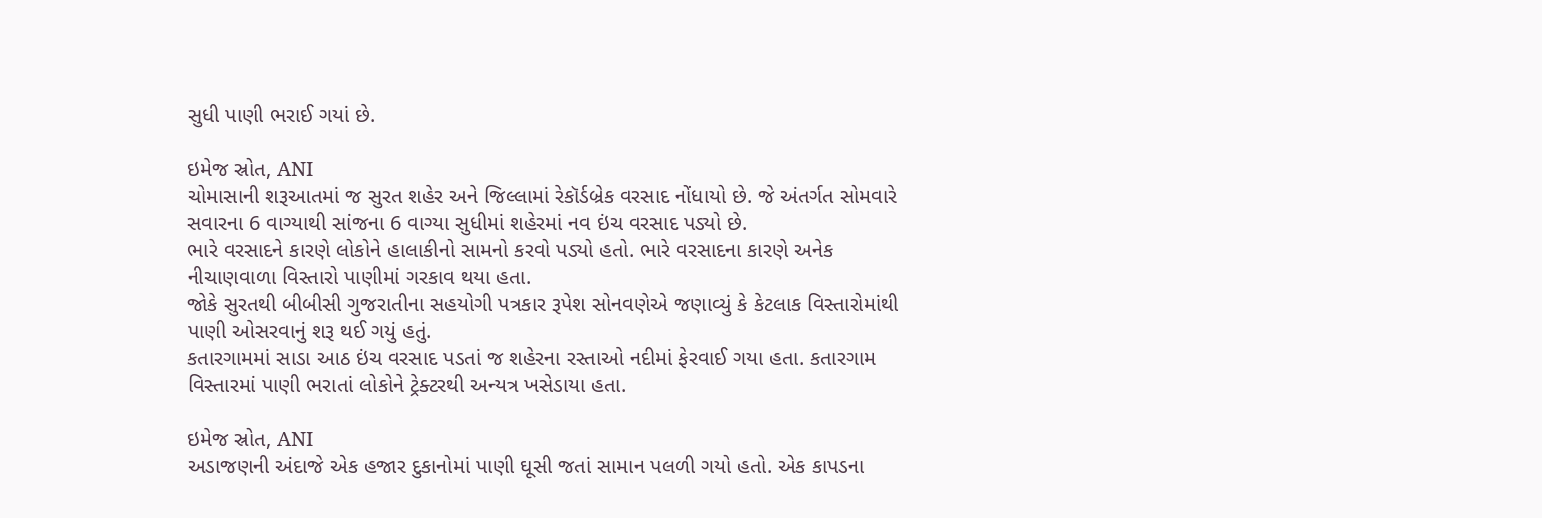સુધી પાણી ભરાઈ ગયાં છે.

ઇમેજ સ્રોત, ANI
ચોમાસાની શરૂઆતમાં જ સુરત શહેર અને જિલ્લામાં રેકૉર્ડબ્રેક વરસાદ નોંધાયો છે. જે અંતર્ગત સોમવારે સવારના 6 વાગ્યાથી સાંજના 6 વાગ્યા સુધીમાં શહેરમાં નવ ઇંચ વરસાદ પડ્યો છે.
ભારે વરસાદને કારણે લોકોને હાલાકીનો સામનો કરવો પડ્યો હતો. ભારે વરસાદના કારણે અનેક નીચાણવાળા વિસ્તારો પાણીમાં ગરકાવ થયા હતા.
જોકે સુરતથી બીબીસી ગુજરાતીના સહયોગી પત્રકાર રૂપેશ સોનવણેએ જણાવ્યું કે કેટલાક વિસ્તારોમાંથી પાણી ઓસરવાનું શરૂ થઈ ગયું હતું.
કતારગામમાં સાડા આઠ ઇંચ વરસાદ પડતાં જ શહેરના રસ્તાઓ નદીમાં ફેરવાઈ ગયા હતા. કતારગામ વિસ્તારમાં પાણી ભરાતાં લોકોને ટ્રેક્ટરથી અન્યત્ર ખસેડાયા હતા.

ઇમેજ સ્રોત, ANI
અડાજણની અંદાજે એક હજાર દુકાનોમાં પાણી ઘૂસી જતાં સામાન પલળી ગયો હતો. એક કાપડના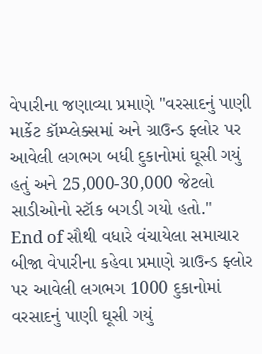વેપારીના જણાવ્યા પ્રમાણે "વરસાદનું પાણી માર્કેટ કૉમ્પ્લેક્સમાં અને ગ્રાઉન્ડ ફ્લોર પર આવેલી લગભગ બધી દુકાનોમાં ઘૂસી ગયું હતું અને 25,000-30,000 જેટલો સાડીઓનો સ્ટૉક બગડી ગયો હતો."
End of સૌથી વધારે વંચાયેલા સમાચાર
બીજા વેપારીના કહેવા પ્રમાણે ગ્રાઉન્ડ ફ્લોર પર આવેલી લગભગ 1000 દુકાનોમાં વરસાદનું પાણી ઘૂસી ગયું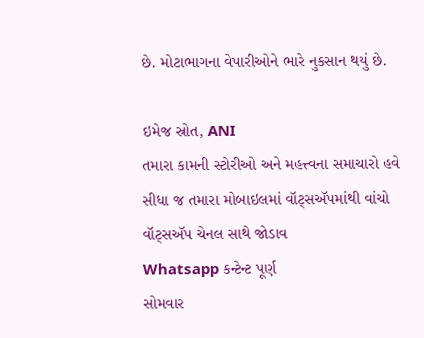છે. મોટાભાગના વેપારીઓને ભારે નુકસાન થયું છે.

ઇમેજ સ્રોત, ANI
તમારા કામની સ્ટોરીઓ અને મહત્ત્વના સમાચારો હવે સીધા જ તમારા મોબાઇલમાં વૉટ્સઍપમાંથી વાંચો
વૉટ્સઍપ ચેનલ સાથે જોડાવ
Whatsapp કન્ટેન્ટ પૂર્ણ
સોમવાર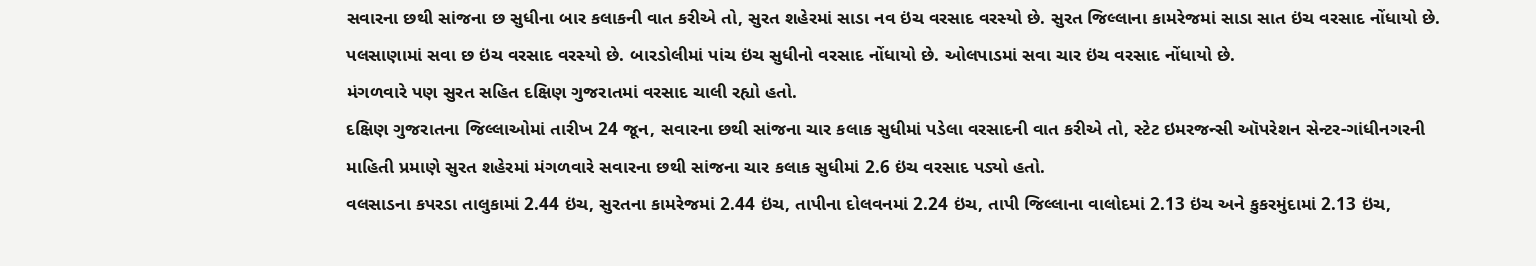સવારના છથી સાંજના છ સુધીના બાર કલાકની વાત કરીએ તો, સુરત શહેરમાં સાડા નવ ઇંચ વરસાદ વરસ્યો છે. સુરત જિલ્લાના કામરેજમાં સાડા સાત ઇંચ વરસાદ નોંધાયો છે. પલસાણામાં સવા છ ઇંચ વરસાદ વરસ્યો છે. બારડોલીમાં પાંચ ઇંચ સુધીનો વરસાદ નોંધાયો છે. ઓલપાડમાં સવા ચાર ઇંચ વરસાદ નોંધાયો છે.
મંગળવારે પણ સુરત સહિત દક્ષિણ ગુજરાતમાં વરસાદ ચાલી રહ્યો હતો.
દક્ષિણ ગુજરાતના જિલ્લાઓમાં તારીખ 24 જૂન, સવારના છથી સાંજના ચાર કલાક સુધીમાં પડેલા વરસાદની વાત કરીએ તો, સ્ટેટ ઇમરજન્સી ઑપરેશન સેન્ટર-ગાંધીનગરની માહિતી પ્રમાણે સુરત શહેરમાં મંગળવારે સવારના છથી સાંજના ચાર કલાક સુધીમાં 2.6 ઇંચ વરસાદ પડ્યો હતો.
વલસાડના કપરડા તાલુકામાં 2.44 ઇંચ, સુરતના કામરેજમાં 2.44 ઇંચ, તાપીના દોલવનમાં 2.24 ઇંચ, તાપી જિલ્લાના વાલોદમાં 2.13 ઇંચ અને કુકરમુંદામાં 2.13 ઇંચ,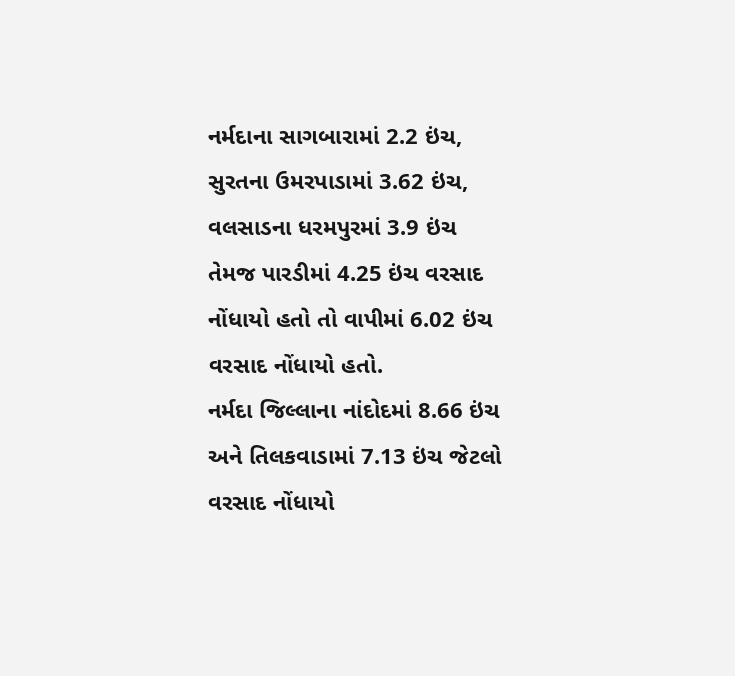નર્મદાના સાગબારામાં 2.2 ઇંચ, સુરતના ઉમરપાડામાં 3.62 ઇંચ, વલસાડના ધરમપુરમાં 3.9 ઇંચ તેમજ પારડીમાં 4.25 ઇંચ વરસાદ નોંધાયો હતો તો વાપીમાં 6.02 ઇંચ વરસાદ નોંધાયો હતો.
નર્મદા જિલ્લાના નાંદોદમાં 8.66 ઇંચ અને તિલકવાડામાં 7.13 ઇંચ જેટલો વરસાદ નોંધાયો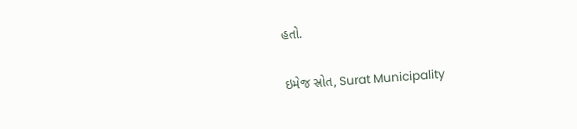હતો.

ઇમેજ સ્રોત, Surat Municipality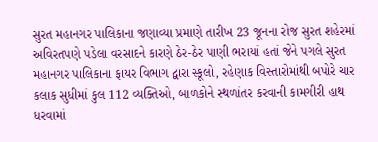સુરત મહાનગર પાલિકાના જણાવ્યા પ્રમાણે તારીખ 23 જૂનના રોજ સુરત શહેરમાં અવિરતપણે પડેલા વરસાદને કારણે ઠેર-ઠેર પાણી ભરાયાં હતાં જેને પગલે સુરત મહાનગર પાલિકાના ફાયર વિભાગ દ્વારા સ્કૂલો, રહેણાક વિસ્તારોમાંથી બપોરે ચાર કલાક સુધીમાં કુલ 112 વ્યક્તિઓ, બાળકોને સ્થળાંતર કરવાની કામગીરી હાથ ધરવામાં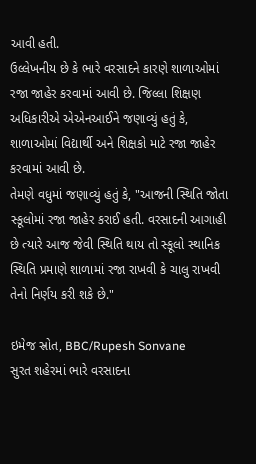આવી હતી.
ઉલ્લેખનીય છે કે ભારે વરસાદને કારણે શાળાઓમાં રજા જાહેર કરવામાં આવી છે. જિલ્લા શિક્ષણ અધિકારીએ એએનઆઈને જણાવ્યું હતું કે, શાળાઓમાં વિદ્યાર્થી અને શિક્ષકો માટે રજા જાહેર કરવામાં આવી છે.
તેમણે વધુમાં જણાવ્યું હતું કે, "આજની સ્થિતિ જોતા સ્કૂલોમાં રજા જાહેર કરાઈ હતી. વરસાદની આગાહી છે ત્યારે આજ જેવી સ્થિતિ થાય તો સ્કૂલો સ્થાનિક સ્થિતિ પ્રમાણે શાળામાં રજા રાખવી કે ચાલુ રાખવી તેનો નિર્ણય કરી શકે છે."

ઇમેજ સ્રોત, BBC/Rupesh Sonvane
સુરત શહેરમાં ભારે વરસાદના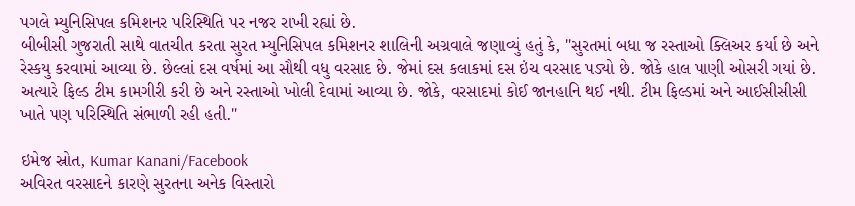પગલે મ્યુનિસિપલ કમિશનર પરિસ્થિતિ પર નજર રાખી રહ્યાં છે.
બીબીસી ગુજરાતી સાથે વાતચીત કરતા સુરત મ્યુનિસિપલ કમિશનર શાલિની અગ્રવાલે જણાવ્યું હતું કે, "સુરતમાં બધા જ રસ્તાઓ ક્લિઅર કર્યા છે અને રેસ્કયુ કરવામાં આવ્યા છે. છેલ્લાં દસ વર્ષમાં આ સૌથી વધુ વરસાદ છે. જેમાં દસ કલાકમાં દસ ઇંચ વરસાદ પડ્યો છે. જોકે હાલ પાણી ઓસરી ગયાં છે. અત્યારે ફિલ્ડ ટીમ કામગીરી કરી છે અને રસ્તાઓ ખોલી દેવામાં આવ્યા છે. જોકે, વરસાદમાં કોઈ જાનહાનિ થઈ નથી. ટીમ ફિલ્ડમાં અને આઈસીસીસી ખાતે પણ પરિસ્થિતિ સંભાળી રહી હતી."

ઇમેજ સ્રોત, Kumar Kanani/Facebook
અવિરત વરસાદને કારણે સુરતના અનેક વિસ્તારો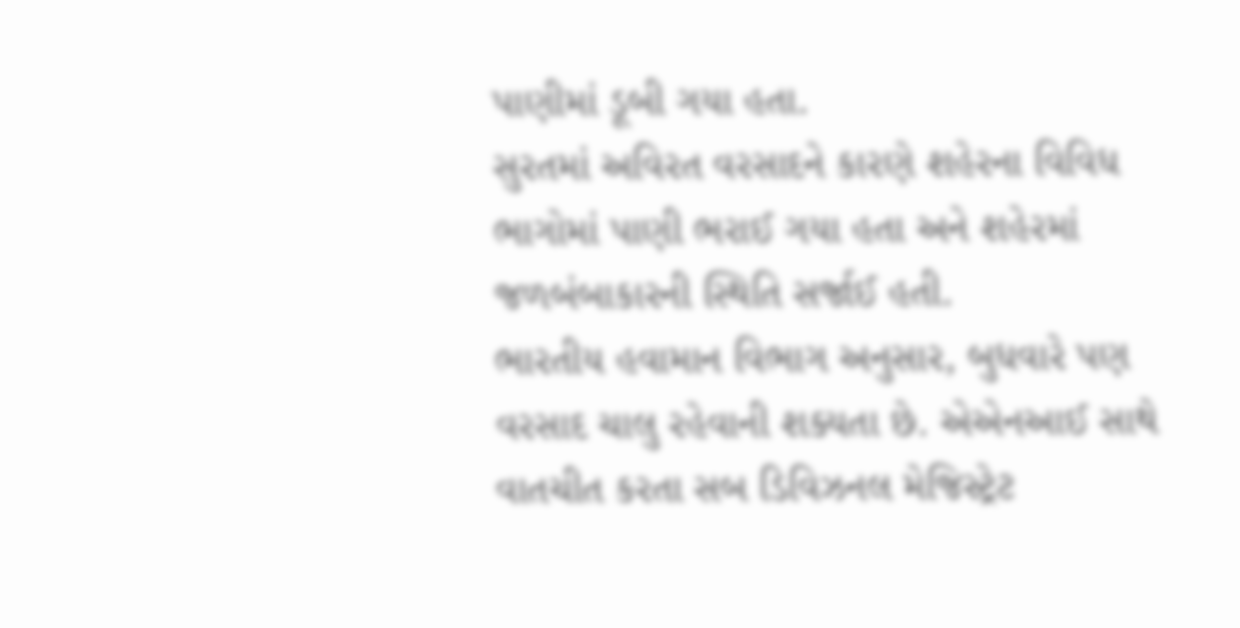પાણીમાં ડૂબી ગયા હતા.
સુરતમાં અવિરત વરસાદને કારણે શહેરના વિવિધ ભાગોમાં પાણી ભરાઈ ગયા હતા અને શહેરમાં જળબંબાકારની સ્થિતિ સર્જાઈ હતી.
ભારતીય હવામાન વિભાગ અનુસાર, બુધવારે પણ વરસાદ ચાલુ રહેવાની શક્યતા છે. એએનઆઈ સાથે વાતચીત કરતા સબ ડિવિઝનલ મેજિસ્ટ્રેટ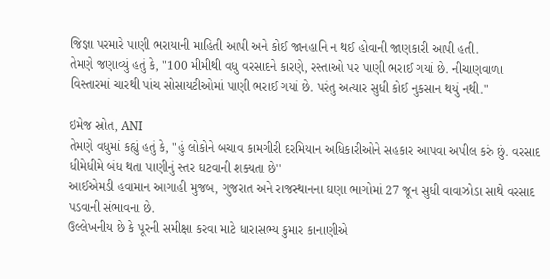જિજ્ઞા પરમારે પાણી ભરાયાની માહિતી આપી અને કોઈ જાનહાનિ ન થઈ હોવાની જાણકારી આપી હતી.
તેમણે જણાવ્યું હતું કે, "100 મીમીથી વધુ વરસાદને કારણે, રસ્તાઓ પર પાણી ભરાઈ ગયાં છે. નીચાણવાળા વિસ્તારમાં ચારથી પાંચ સોસાયટીઓમાં પાણી ભરાઈ ગયાં છે. પરંતુ અત્યાર સુધી કોઈ નુકસાન થયું નથી."

ઇમેજ સ્રોત, ANI
તેમણે વધુમાં કહ્યું હતું કે, "હું લોકોને બચાવ કામગીરી દરમિયાન અધિકારીઓને સહકાર આપવા અપીલ કરું છું. વરસાદ ધીમેધીમે બંધ થતા પાણીનું સ્તર ઘટવાની શક્યતા છે''
આઈએમડી હવામાન આગાહી મુજબ, ગુજરાત અને રાજસ્થાનના ઘણા ભાગોમાં 27 જૂન સુધી વાવાઝોડા સાથે વરસાદ પડવાની સંભાવના છે.
ઉલ્લેખનીય છે કે પૂરની સમીક્ષા કરવા માટે ધારાસભ્ય કુમાર કાનાણીએ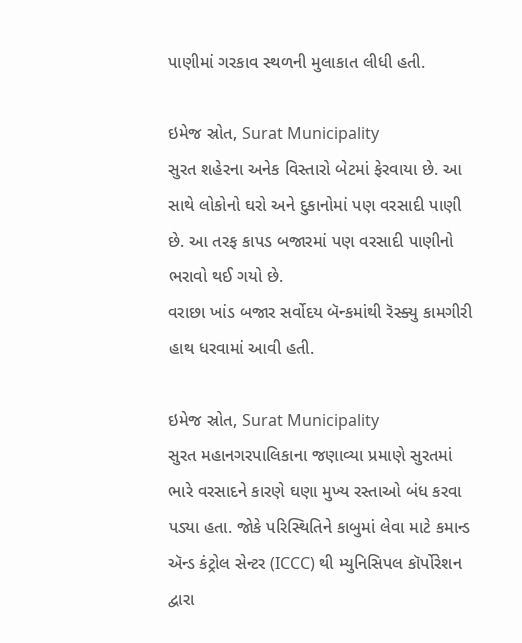પાણીમાં ગરકાવ સ્થળની મુલાકાત લીધી હતી.

ઇમેજ સ્રોત, Surat Municipality
સુરત શહેરના અનેક વિસ્તારો બેટમાં ફેરવાયા છે. આ સાથે લોકોનો ઘરો અને દુકાનોમાં પણ વરસાદી પાણી છે. આ તરફ કાપડ બજારમાં પણ વરસાદી પાણીનો ભરાવો થઈ ગયો છે.
વરાછા ખાંડ બજાર સર્વોદય બૅન્કમાંથી રૅસ્ક્યુ કામગીરી હાથ ધરવામાં આવી હતી.

ઇમેજ સ્રોત, Surat Municipality
સુરત મહાનગરપાલિકાના જણાવ્યા પ્રમાણે સુરતમાં ભારે વરસાદને કારણે ઘણા મુખ્ય રસ્તાઓ બંધ કરવા પડ્યા હતા. જોકે પરિસ્થિતિને કાબુમાં લેવા માટે કમાન્ડ ઍન્ડ કંટ્રોલ સેન્ટર (ICCC) થી મ્યુનિસિપલ કૉર્પોરેશન દ્વારા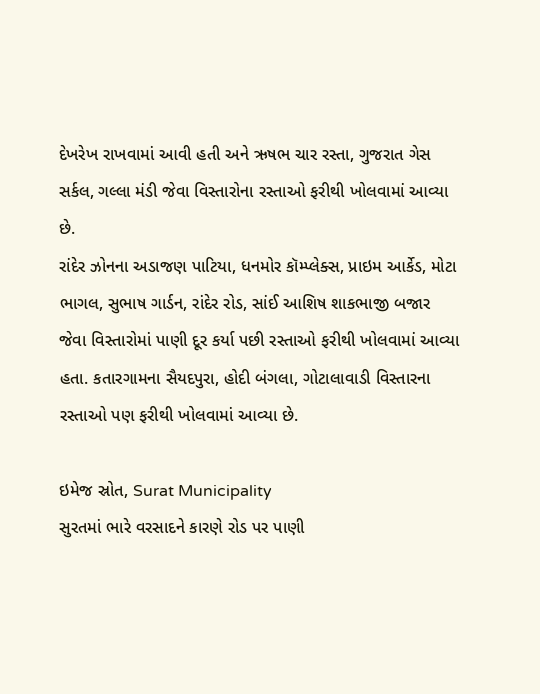દેખરેખ રાખવામાં આવી હતી અને ઋષભ ચાર રસ્તા, ગુજરાત ગેસ સર્કલ, ગલ્લા મંડી જેવા વિસ્તારોના રસ્તાઓ ફરીથી ખોલવામાં આવ્યા છે.
રાંદેર ઝોનના અડાજણ પાટિયા, ધનમોર કૉમ્પ્લેક્સ, પ્રાઇમ આર્કેડ, મોટા ભાગલ, સુભાષ ગાર્ડન, રાંદેર રોડ, સાંઈ આશિષ શાકભાજી બજાર જેવા વિસ્તારોમાં પાણી દૂર કર્યા પછી રસ્તાઓ ફરીથી ખોલવામાં આવ્યા હતા. કતારગામના સૈયદપુરા, હોદી બંગલા, ગોટાલાવાડી વિસ્તારના રસ્તાઓ પણ ફરીથી ખોલવામાં આવ્યા છે.

ઇમેજ સ્રોત, Surat Municipality
સુરતમાં ભારે વરસાદને કારણે રોડ પર પાણી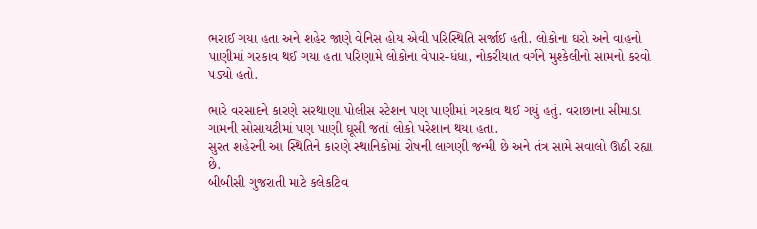ભરાઈ ગયા હતા અને શહેર જાણે વેનિસ હોય એવી પરિસ્થિતિ સર્જાઈ હતી. લોકોના ઘરો અને વાહનો પાણીમાં ગરકાવ થઈ ગયા હતા પરિણામે લોકોના વેપાર-ધંધા, નોકરીયાત વર્ગને મુશ્કેલીનો સામનો કરવો પડ્યો હતો.

ભારે વરસાદને કારણે સરથાણા પોલીસ સ્ટેશન પણ પાણીમાં ગરકાવ થઈ ગયું હતું. વરાછાના સીમાડા ગામની સોસાયટીમાં પણ પાણી ઘૂસી જતાં લોકો પરેશાન થયા હતા.
સુરત શહેરની આ સ્થિતિને કારણે સ્થાનિકોમાં રોષની લાગણી જન્મી છે અને તંત્ર સામે સવાલો ઊઠી રહ્યા છે.
બીબીસી ગુજરાતી માટે કલેકટિવ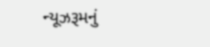ન્યૂઝરૂમનું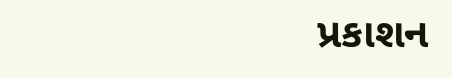પ્રકાશન